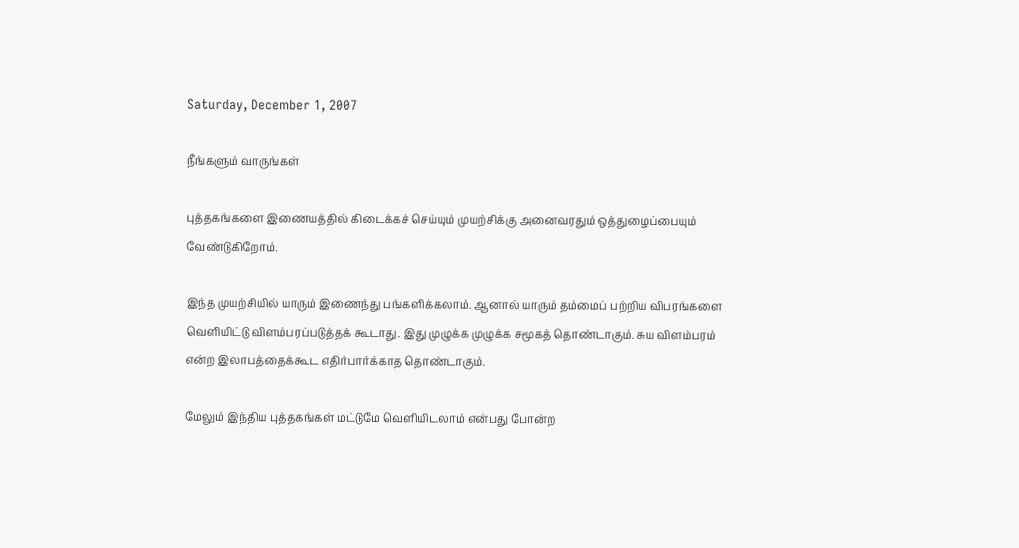Saturday, December 1, 2007

நீங்களும் வாருங்கள்

புத்தகங்களை இணையத்தில் கிடைக்கச் செய்யும் முயற்சிக்கு அனைவரதும் ஒத்துழைப்பையும் வேண்டுகிறோம்.

இந்த முயற்சியில் யாரும் இணைந்து பங்களிக்கலாம். ஆனால் யாரும் தம்மைப் பற்றிய விபரங்களை வெளியிட்டு விளம்பரப்படுத்தக் கூடாது. இது முழுக்க முழுக்க சமூகத் தொண்டாகும். சுய விளம்பரம் என்ற இலாபத்தைக்கூட எதிர்பார்க்காத தொண்டாகும்.

மேலும் இந்திய புத்தகங்கள் மட்டுமே வெளியிடலாம் என்பது போன்ற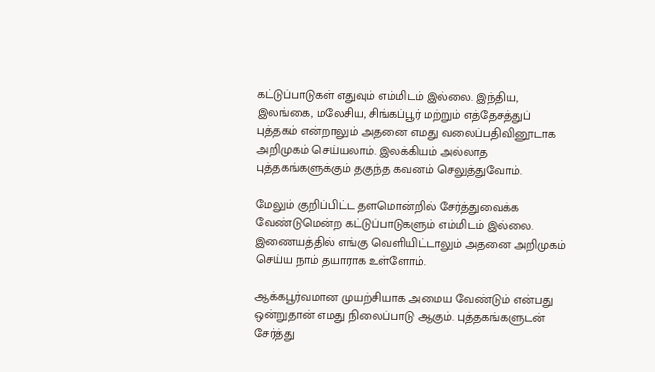கட்டுப்பாடுகள் எதுவும் எம்மிடம் இல்லை. இந்திய, இலங்கை, மலேசிய, சிங்கப்பூர் மற்றும் எத்தேசத்துப் புத்தகம் என்றாலும் அதனை எமது வலைப்பதிவினூடாக அறிமுகம் செய்யலாம். இலக்கியம் அல்லாத புத்தகங்களுக்கும் தகுந்த கவனம் செலுத்துவோம்.

மேலும் குறிப்பிட்ட தளமொன்றில் சேர்த்துவைக்க வேண்டுமென்ற கட்டுப்பாடுகளும் எம்மிடம் இல்லை. இணையத்தில் எங்கு வெளியிட்டாலும் அதனை அறிமுகம் செய்ய நாம் தயாராக உள்ளோம்.

ஆக்கபூர்வமான முயற்சியாக அமைய வேண்டும் என்பது ஒன்றுதான் எமது நிலைப்பாடு ஆகும். புத்தகங்களுடன் சேர்த்து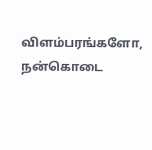விளம்பரங்களோ, நன்கொடை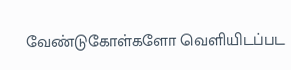வேண்டுகோள்களோ வெளியிடப்பட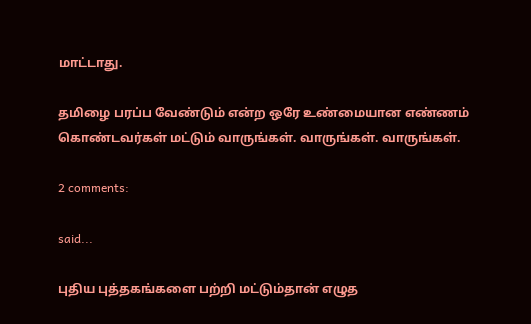மாட்டாது.

தமிழை பரப்ப வேண்டும் என்ற ஒரே உண்மையான எண்ணம் கொண்டவர்கள் மட்டும் வாருங்கள். வாருங்கள். வாருங்கள்.

2 comments:

said...

புதிய புத்தகங்களை பற்றி மட்டும்தான் எழுத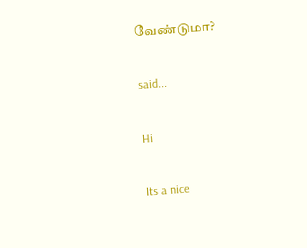வேண்டுமா?

said...

Hi

Its a nice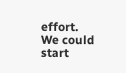effort.
We could start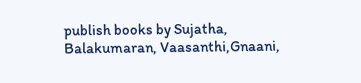publish books by Sujatha, Balakumaran, Vaasanthi,Gnaani,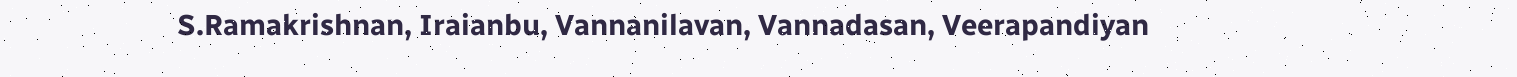S.Ramakrishnan, Iraianbu, Vannanilavan, Vannadasan, Veerapandiyan